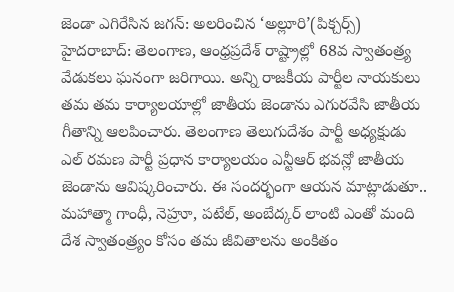జెండా ఎగిరేసిన జగన్: అలరించిన ‘అల్లూరి’(పిక్చర్స్)
హైదరాబాద్: తెలంగాణ, ఆంధ్రప్రదేశ్ రాష్ట్రాల్లో 68వ స్వాతంత్ర్య వేడుకలు ఘనంగా జరిగాయి. అన్ని రాజకీయ పార్టీల నాయకులు తమ తమ కార్యాలయాల్లో జాతీయ జెండాను ఎగురవేసి జాతీయ గీతాన్ని ఆలపించారు. తెలంగాణ తెలుగుదేశం పార్టీ అధ్యక్షుడు ఎల్ రమణ పార్టీ ప్రధాన కార్యాలయం ఎన్టీఆర్ భవన్లో జాతీయ జెండాను ఆవిష్కరించారు. ఈ సందర్భంగా ఆయన మాట్లాడుతూ.. మహాత్మా గాంధీ, నెహ్రూ, పటేల్, అంబేద్కర్ లాంటి ఎంతో మంది దేశ స్వాతంత్ర్యం కోసం తమ జీవితాలను అంకితం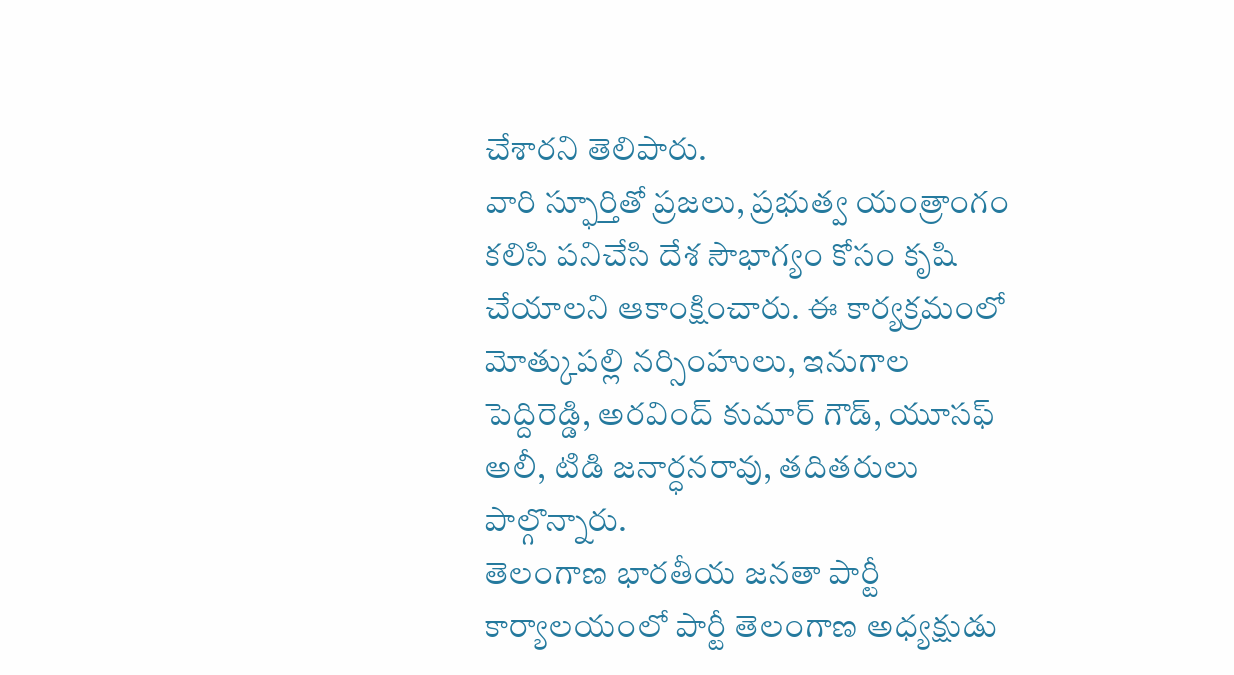చేశారని తెలిపారు.
వారి స్ఫూర్తితో ప్రజలు, ప్రభుత్వ యంత్రాంగం కలిసి పనిచేసి దేశ సౌభాగ్యం కోసం కృషి చేయాలని ఆకాంక్షించారు. ఈ కార్యక్రమంలో మోత్కుపల్లి నర్సింహులు, ఇనుగాల పెద్దిరెడ్డి, అరవింద్ కుమార్ గౌడ్, యూసఫ్ అలీ, టిడి జనార్ధనరావు, తదితరులు పాల్గొన్నారు.
తెలంగాణ భారతీయ జనతా పార్టీ కార్యాలయంలో పార్టీ తెలంగాణ అధ్యక్షుడు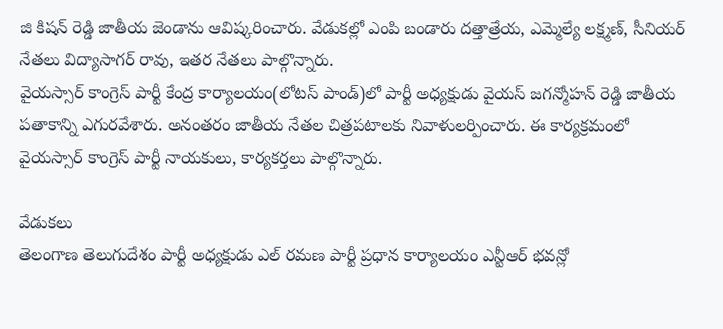జి కిషన్ రెడ్డి జాతీయ జెండాను ఆవిష్కరించారు. వేడుకల్లో ఎంపి బండారు దత్తాత్రేయ, ఎమ్మెల్యే లక్ష్మణ్, సీనియర్ నేతలు విద్యాసాగర్ రావు, ఇతర నేతలు పాల్గొన్నారు.
వైయస్సార్ కాంగ్రెస్ పార్టీ కేంద్ర కార్యాలయం(లోటస్ పాండ్)లో పార్టీ అధ్యక్షుడు వైయస్ జగన్మోహన్ రెడ్డి జాతీయ పతాకాన్ని ఎగురవేశారు. అనంతరం జాతీయ నేతల చిత్రపటాలకు నివాళులర్పించారు. ఈ కార్యక్రమంలో వైయస్సార్ కాంగ్రెస్ పార్టీ నాయకులు, కార్యకర్తలు పాల్గొన్నారు.

వేడుకలు
తెలంగాణ తెలుగుదేశం పార్టీ అధ్యక్షుడు ఎల్ రమణ పార్టీ ప్రధాన కార్యాలయం ఎన్టీఆర్ భవన్లో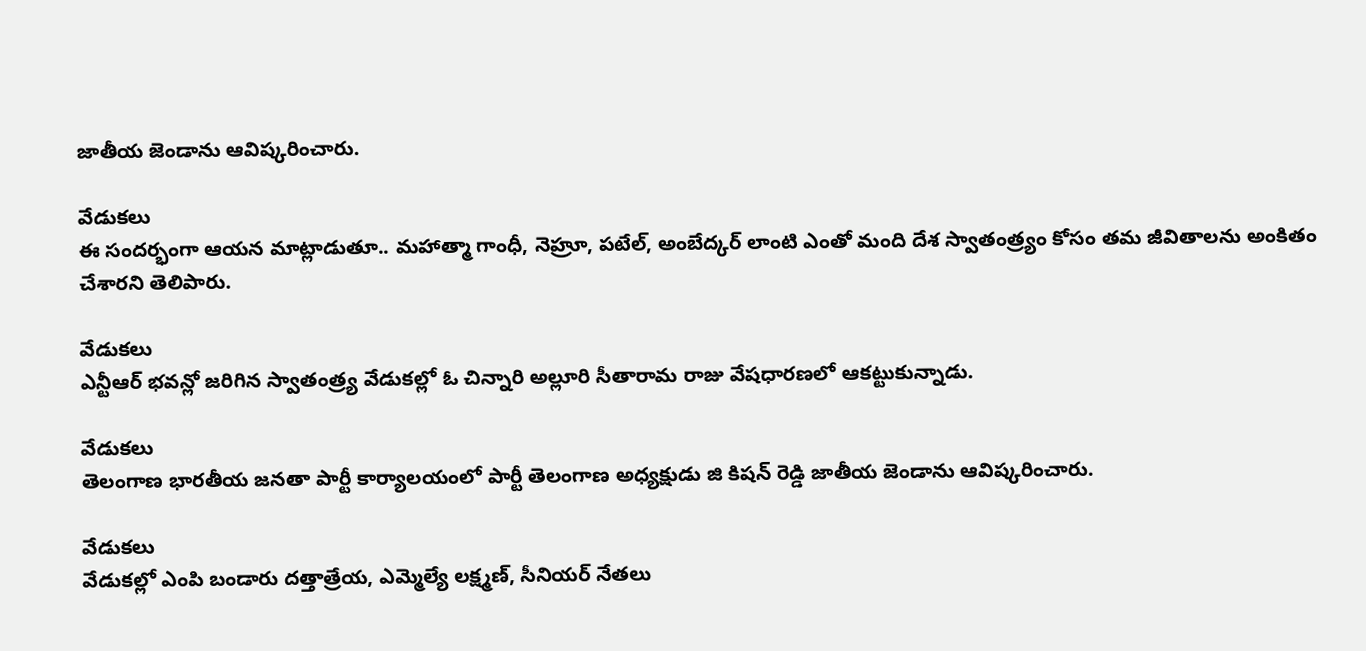జాతీయ జెండాను ఆవిష్కరించారు.

వేడుకలు
ఈ సందర్భంగా ఆయన మాట్లాడుతూ.. మహాత్మా గాంధీ, నెహ్రూ, పటేల్, అంబేద్కర్ లాంటి ఎంతో మంది దేశ స్వాతంత్ర్యం కోసం తమ జీవితాలను అంకితం చేశారని తెలిపారు.

వేడుకలు
ఎన్టీఆర్ భవన్లో జరిగిన స్వాతంత్ర్య వేడుకల్లో ఓ చిన్నారి అల్లూరి సీతారామ రాజు వేషధారణలో ఆకట్టుకున్నాడు.

వేడుకలు
తెలంగాణ భారతీయ జనతా పార్టీ కార్యాలయంలో పార్టీ తెలంగాణ అధ్యక్షుడు జి కిషన్ రెడ్డి జాతీయ జెండాను ఆవిష్కరించారు.

వేడుకలు
వేడుకల్లో ఎంపి బండారు దత్తాత్రేయ, ఎమ్మెల్యే లక్ష్మణ్, సీనియర్ నేతలు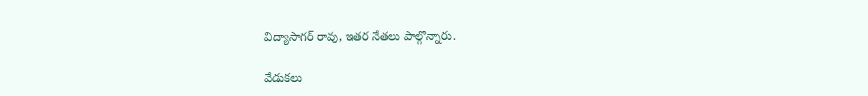విద్యాసాగర్ రావు, ఇతర నేతలు పాల్గొన్నారు.

వేడుకలు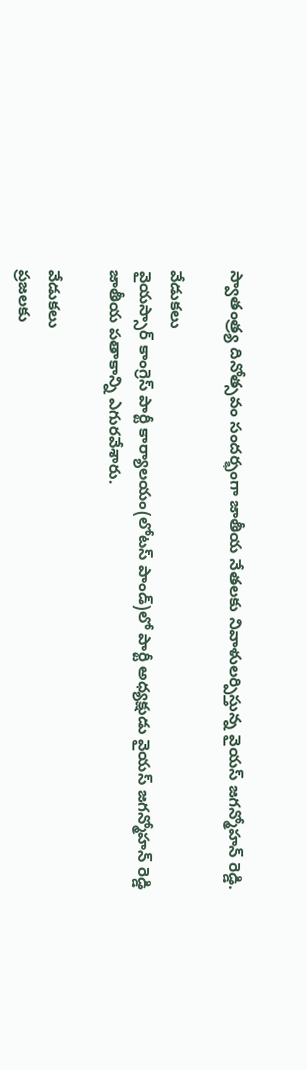స్వాతంత్ర్య దినోత్సవం సందర్భంగా జాతీయ నేతలకు నివాళులర్పిస్తున్న వైయస్ జగన్మోహన్ రెడ్డి.

వేడుకలు
వైయస్సార్ కాంగ్రెస్ పార్టీ కార్యాలయం(లోటస్ పాండ్)లో పార్టీ అధ్యక్షుడు వైయస్ జగన్మోహన్ రెడ్డి జాతీయ పతాకాన్ని ఎగురవేశారు.

వేడుకలు
ప్రజలకు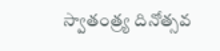స్వాతంత్ర్య దినోత్సవ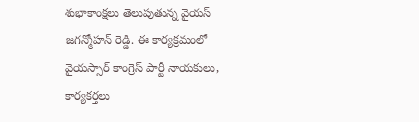శుభాకాంక్షలు తెలుపుతున్న వైయస్ జగన్మోహన్ రెడ్డి. ఈ కార్యక్రమంలో వైయస్సార్ కాంగ్రెస్ పార్టీ నాయకులు, కార్యకర్తలు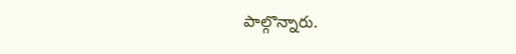పాల్గొన్నారు.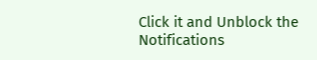Click it and Unblock the Notifications